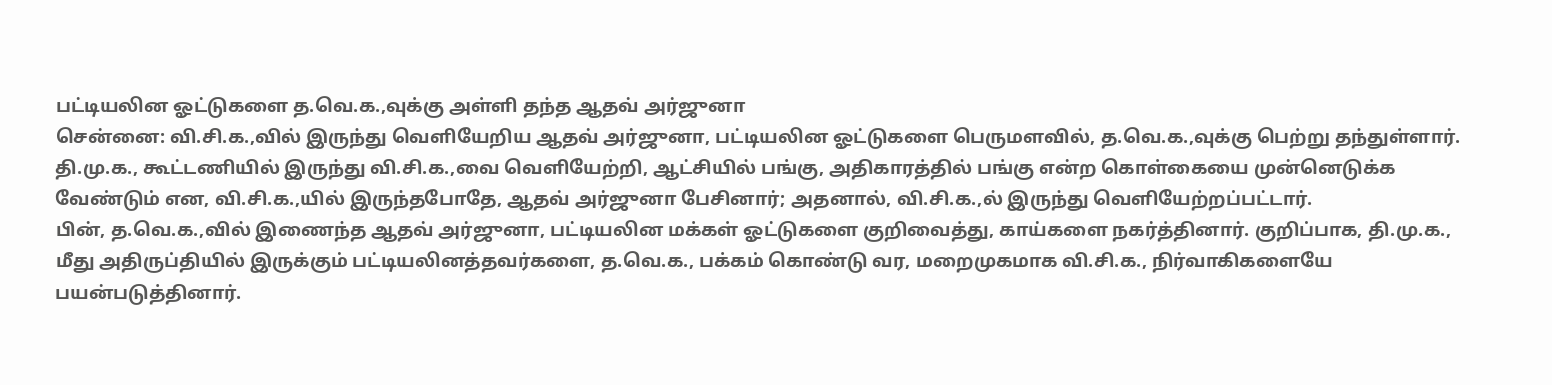பட்டியலின ஓட்டுகளை த.வெ.க.,வுக்கு அள்ளி தந்த ஆதவ் அர்ஜுனா
சென்னை: வி.சி.க.,வில் இருந்து வெளியேறிய ஆதவ் அர்ஜுனா, பட்டியலின ஓட்டுகளை பெருமளவில், த.வெ.க.,வுக்கு பெற்று தந்துள்ளார்.
தி.மு.க., கூட்டணியில் இருந்து வி.சி.க.,வை வெளியேற்றி, ஆட்சியில் பங்கு, அதிகாரத்தில் பங்கு என்ற கொள்கையை முன்னெடுக்க வேண்டும் என, வி.சி.க.,யில் இருந்தபோதே, ஆதவ் அர்ஜுனா பேசினார்; அதனால், வி.சி.க.,ல் இருந்து வெளியேற்றப்பட்டார்.
பின், த.வெ.க.,வில் இணைந்த ஆதவ் அர்ஜுனா, பட்டியலின மக்கள் ஓட்டுகளை குறிவைத்து, காய்களை நகர்த்தினார். குறிப்பாக, தி.மு.க., மீது அதிருப்தியில் இருக்கும் பட்டியலினத்தவர்களை, த.வெ.க., பக்கம் கொண்டு வர, மறைமுகமாக வி.சி.க., நிர்வாகிகளையே பயன்படுத்தினார்.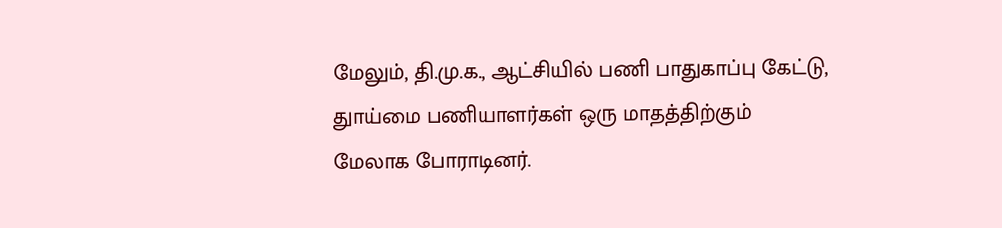மேலும், தி.மு.க., ஆட்சியில் பணி பாதுகாப்பு கேட்டு, துாய்மை பணியாளர்கள் ஒரு மாதத்திற்கும் மேலாக போராடினர்.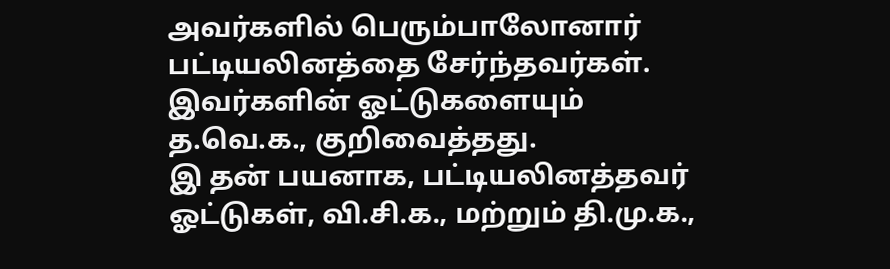அவர்களில் பெரும்பாலோனார் பட்டியலினத்தை சேர்ந்தவர்கள். இவர்களின் ஓட்டுகளையும் த.வெ.க., குறிவைத்தது.
இ தன் பயனாக, பட்டியலினத்தவர் ஓட்டுகள், வி.சி.க., மற்றும் தி.மு.க.,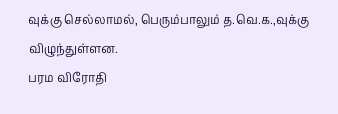வுக்கு செல்லாமல், பெரும்பாலும் த.வெ.க.,வுக்கு விழுந்துள்ளன.
பரம விரோதி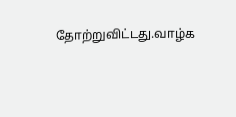தோற்றுவிட்டது.வாழ்க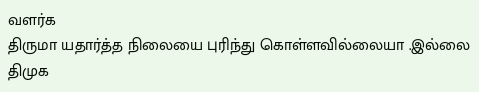வளர்க
திருமா யதார்த்த நிலையை புரிந்து கொள்ளவில்லையா .இல்லை திமுக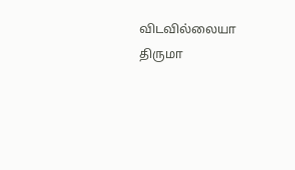விடவில்லையா
திருமா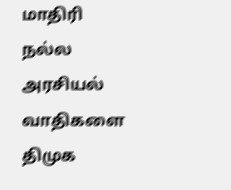மாதிரி நல்ல அரசியல் வாதிகளை திமுக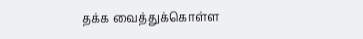தக்க வைத்துக்கொள்ள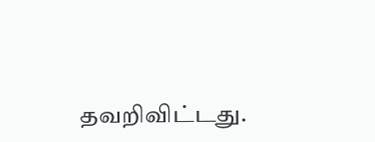தவறிவிட்டது.